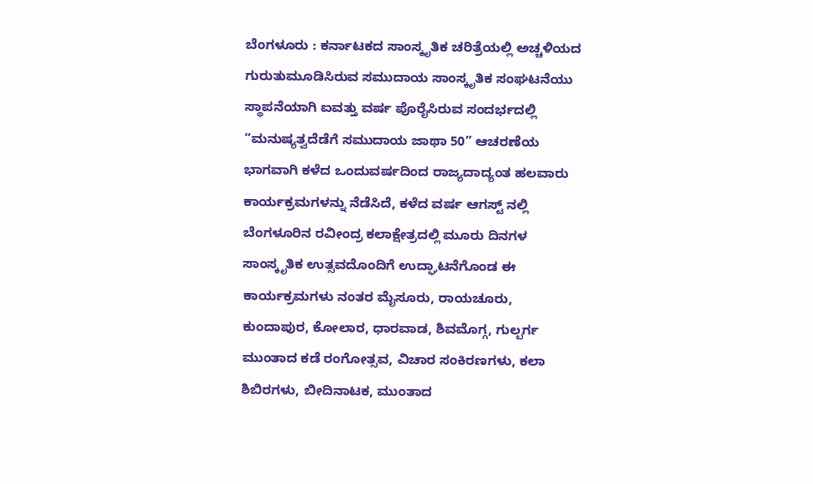ಬೆಂಗಳೂರು : ಕರ್ನಾಟಕದ ಸಾಂಸ್ಕೃತಿಕ ಚರಿತ್ರೆಯಲ್ಲಿ ಅಚ್ಚಳಿಯದ ಗುರುತುಮೂಡಿಸಿರುವ ಸಮುದಾಯ ಸಾಂಸ್ಕೃತಿಕ ಸಂಘಟನೆಯು ಸ್ಥಾಪನೆಯಾಗಿ ಐವತ್ತು ವರ್ಷ ಪೊರೈಸಿರುವ ಸಂದರ್ಭದಲ್ಲಿ “ಮನುಷ್ಯತ್ವದೆಡೆಗೆ ಸಮುದಾಯ ಜಾಥಾ 50” ಆಚರಣೆಯ ಭಾಗವಾಗಿ ಕಳೆದ ಒಂದುವರ್ಷದಿಂದ ರಾಜ್ಯದಾದ್ಯಂತ ಹಲವಾರು ಕಾರ್ಯಕ್ರಮಗಳನ್ನು ನೆಡೆಸಿದೆ, ಕಳೆದ ವರ್ಷ ಆಗಸ್ಟ್ ನಲ್ಲಿ ಬೆಂಗಳೂರಿನ ರವೀಂದ್ರ ಕಲಾಕ್ಷೇತ್ರದಲ್ಲಿ ಮೂರು ದಿನಗಳ ಸಾಂಸ್ಕೃತಿಕ ಉತ್ಸವದೊಂದಿಗೆ ಉದ್ಘಾಟನೆಗೊಂಡ ಈ ಕಾರ್ಯಕ್ರಮಗಳು ನಂತರ ಮೈಸೂರು, ರಾಯಚೂರು, ಕುಂದಾಪುರ, ಕೋಲಾರ, ಧಾರವಾಡ, ಶಿವಮೊಗ್ಗ, ಗುಲ್ಬರ್ಗ ಮುಂತಾದ ಕಡೆ ರಂಗೋತ್ಸವ, ವಿಚಾರ ಸಂಕಿರಣಗಳು, ಕಲಾ ಶಿಬಿರಗಳು, ಬೀದಿನಾಟಕ, ಮುಂತಾದ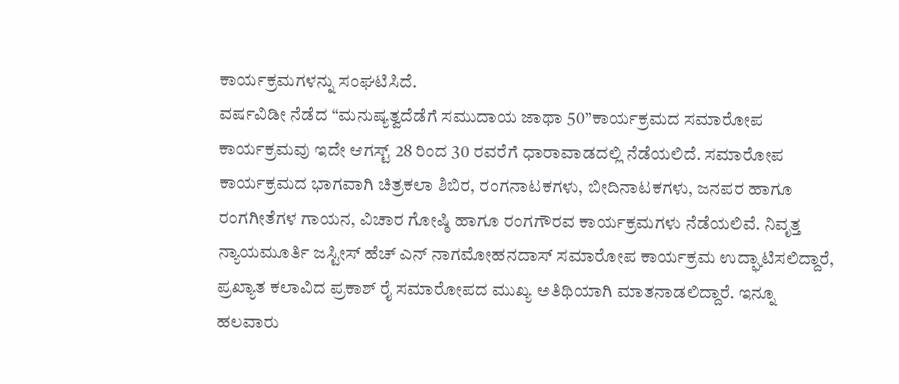ಕಾರ್ಯಕ್ರಮಗಳನ್ನು ಸಂಘಟಿಸಿದೆ.
ವರ್ಷವಿಡೀ ನೆಡೆದ “ಮನುಷ್ಯತ್ವದೆಡೆಗೆ ಸಮುದಾಯ ಜಾಥಾ 50”ಕಾರ್ಯಕ್ರಮದ ಸಮಾರೋಪ ಕಾರ್ಯಕ್ರಮವು ಇದೇ ಆಗಸ್ಟ್ 28 ರಿಂದ 30 ರವರೆಗೆ ಧಾರಾವಾಡದಲ್ಲಿ ನೆಡೆಯಲಿದೆ. ಸಮಾರೋಪ ಕಾರ್ಯಕ್ರಮದ ಭಾಗವಾಗಿ ಚಿತ್ರಕಲಾ ಶಿಬಿರ, ರಂಗನಾಟಕಗಳು, ಬೀದಿನಾಟಕಗಳು, ಜನಪರ ಹಾಗೂ ರಂಗಗೀತೆಗಳ ಗಾಯನ, ವಿಚಾರ ಗೋಷ್ಠಿ ಹಾಗೂ ರಂಗಗೌರವ ಕಾರ್ಯಕ್ರಮಗಳು ನೆಡೆಯಲಿವೆ. ನಿವೃತ್ತ ನ್ಯಾಯಮೂರ್ತಿ ಜಸ್ಟೀಸ್ ಹೆಚ್ ಎನ್ ನಾಗಮೋಹನದಾಸ್ ಸಮಾರೋಪ ಕಾರ್ಯಕ್ರಮ ಉದ್ಘಾಟಿಸಲಿದ್ದಾರೆ, ಪ್ರಖ್ಯಾತ ಕಲಾವಿದ ಪ್ರಕಾಶ್ ರೈ ಸಮಾರೋಪದ ಮುಖ್ಯ ಅತಿಥಿಯಾಗಿ ಮಾತನಾಡಲಿದ್ದಾರೆ. ಇನ್ನೂ ಹಲವಾರು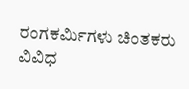ರಂಗಕರ್ಮಿಗಳು ಚಿಂತಕರು ವಿವಿಧ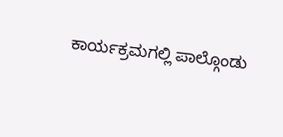ಕಾರ್ಯಕ್ರಮಗಲ್ಲಿ ಪಾಲ್ಗೊಂಡು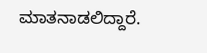ಮಾತನಾಡಲಿದ್ದಾರೆ.